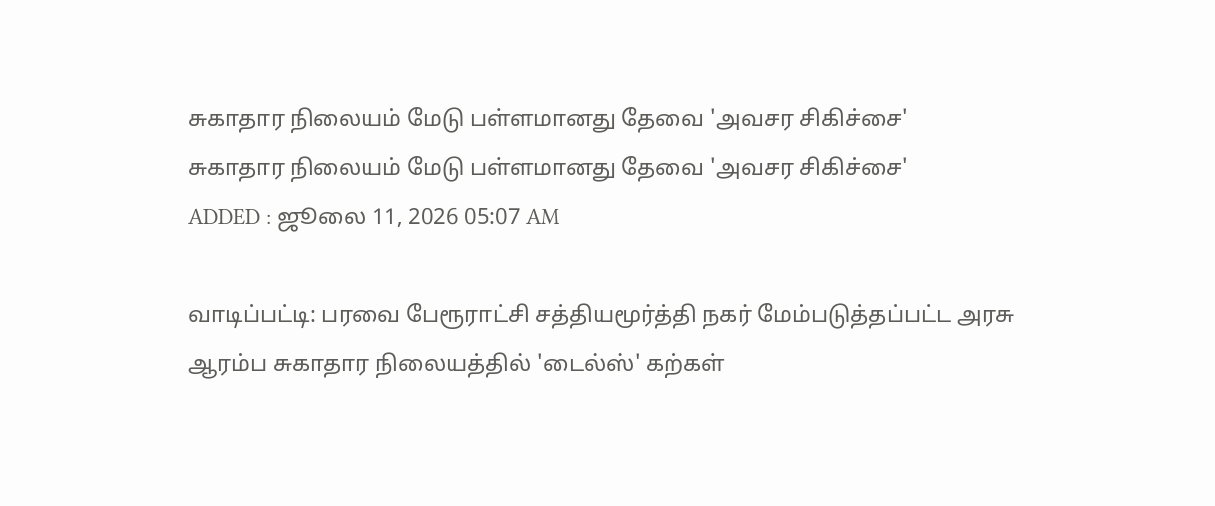சுகாதார நிலையம் மேடு பள்ளமானது தேவை 'அவசர சிகிச்சை'
சுகாதார நிலையம் மேடு பள்ளமானது தேவை 'அவசர சிகிச்சை'
ADDED : ஜூலை 11, 2026 05:07 AM

வாடிப்பட்டி: பரவை பேரூராட்சி சத்தியமூர்த்தி நகர் மேம்படுத்தப்பட்ட அரசு ஆரம்ப சுகாதார நிலையத்தில் 'டைல்ஸ்' கற்கள்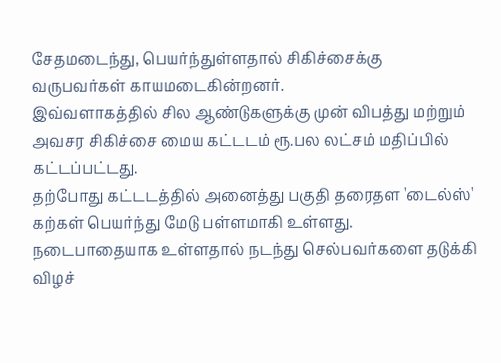சேதமடைந்து, பெயர்ந்துள்ளதால் சிகிச்சைக்கு வருபவர்கள் காயமடைகின்றனர்.
இவ்வளாகத்தில் சில ஆண்டுகளுக்கு முன் விபத்து மற்றும் அவசர சிகிச்சை மைய கட்டடம் ரூ.பல லட்சம் மதிப்பில் கட்டப்பட்டது.
தற்போது கட்டடத்தில் அனைத்து பகுதி தரைதள 'டைல்ஸ்' கற்கள் பெயர்ந்து மேடு பள்ளமாகி உள்ளது. நடைபாதையாக உள்ளதால் நடந்து செல்பவர்களை தடுக்கி விழச்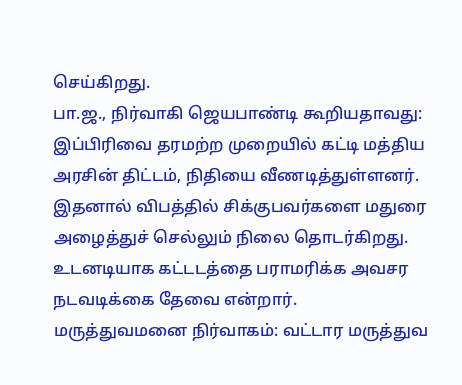செய்கிறது.
பா.ஜ., நிர்வாகி ஜெயபாண்டி கூறியதாவது: இப்பிரிவை தரமற்ற முறையில் கட்டி மத்திய அரசின் திட்டம், நிதியை வீணடித்துள்ளனர். இதனால் விபத்தில் சிக்குபவர்களை மதுரை அழைத்துச் செல்லும் நிலை தொடர்கிறது.
உடனடியாக கட்டடத்தை பராமரிக்க அவசர நடவடிக்கை தேவை என்றார்.
மருத்துவமனை நிர்வாகம்: வட்டார மருத்துவ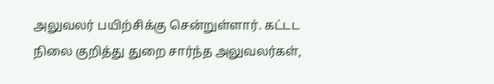அலுவலர் பயிற்சிக்கு சென்றுள்ளார். கட்டட நிலை குறித்து துறை சார்ந்த அலுவலர்கள்,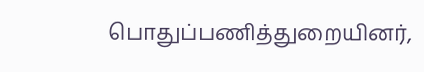பொதுப்பணித்துறையினர்,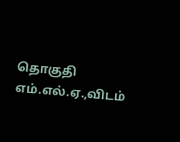தொகுதி எம்.எல்.ஏ.,விடம்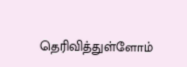தெரிவித்துள்ளோம்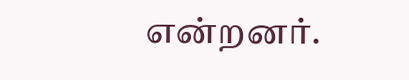என்றனர்.